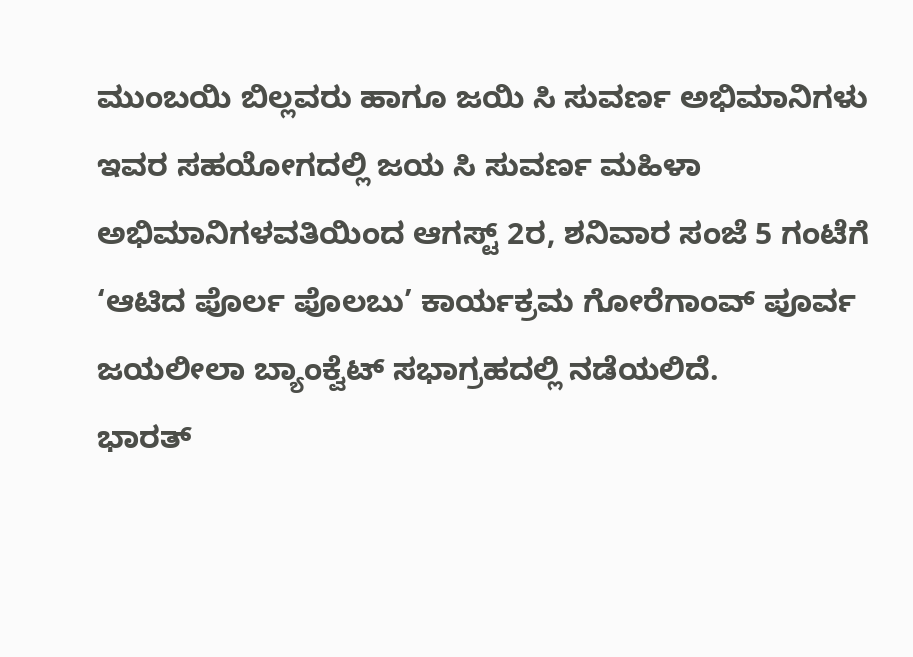ಮುಂಬಯಿ ಬಿಲ್ಲವರು ಹಾಗೂ ಜಯಿ ಸಿ ಸುವರ್ಣ ಅಭಿಮಾನಿಗಳು ಇವರ ಸಹಯೋಗದಲ್ಲಿ ಜಯ ಸಿ ಸುವರ್ಣ ಮಹಿಳಾ ಅಭಿಮಾನಿಗಳವತಿಯಿಂದ ಆಗಸ್ಟ್ 2ರ, ಶನಿವಾರ ಸಂಜೆ 5 ಗಂಟೆಗೆ ‘ಆಟಿದ ಪೊರ್ಲ ಪೊಲಬು’ ಕಾರ್ಯಕ್ರಮ ಗೋರೆಗಾಂವ್ ಪೂರ್ವ ಜಯಲೀಲಾ ಬ್ಯಾಂಕ್ವೆಟ್ ಸಭಾಗ್ರಹದಲ್ಲಿ ನಡೆಯಲಿದೆ.
ಭಾರತ್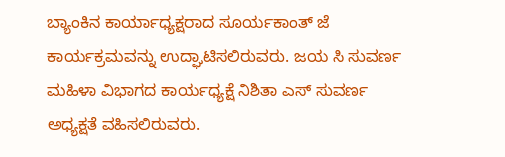ಬ್ಯಾಂಕಿನ ಕಾರ್ಯಾಧ್ಯಕ್ಷರಾದ ಸೂರ್ಯಕಾಂತ್ ಜೆ ಕಾರ್ಯಕ್ರಮವನ್ನು ಉದ್ಘಾಟಿಸಲಿರುವರು. ಜಯ ಸಿ ಸುವರ್ಣ ಮಹಿಳಾ ವಿಭಾಗದ ಕಾರ್ಯಧ್ಯಕ್ಷೆ ನಿಶಿತಾ ಎಸ್ ಸುವರ್ಣ ಅಧ್ಯಕ್ಷತೆ ವಹಿಸಲಿರುವರು.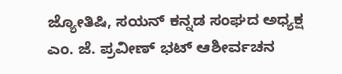ಜ್ಯೋತಿಷಿ, ಸಯನ್ ಕನ್ನಡ ಸಂಘದ ಅಧ್ಯಕ್ಷ ಎಂ. ಜೆ. ಪ್ರವೀಣ್ ಭಟ್ ಆಶೀರ್ವಚನ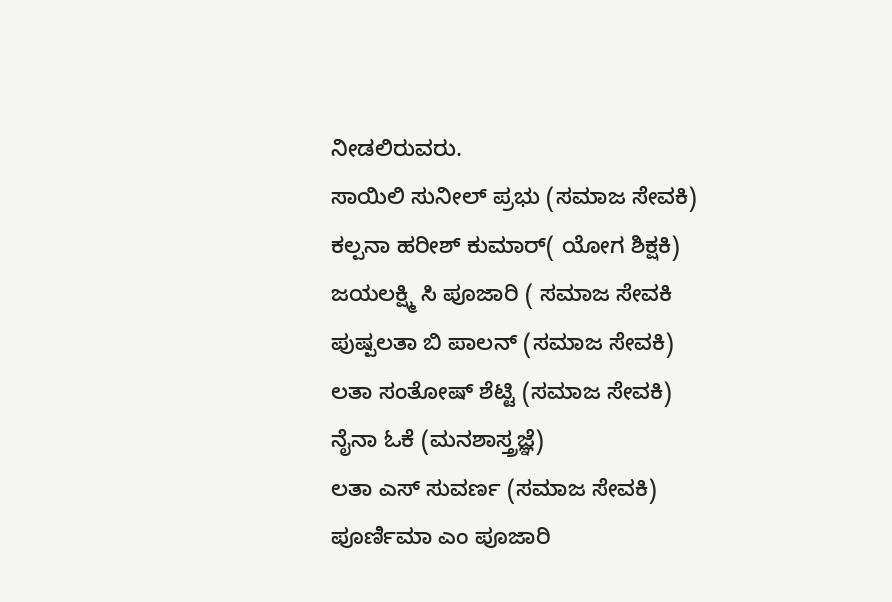ನೀಡಲಿರುವರು.
ಸಾಯಿಲಿ ಸುನೀಲ್ ಪ್ರಭು (ಸಮಾಜ ಸೇವಕಿ)
ಕಲ್ಪನಾ ಹರೀಶ್ ಕುಮಾರ್( ಯೋಗ ಶಿಕ್ಷಕಿ)
ಜಯಲಕ್ಷ್ಮಿ ಸಿ ಪೂಜಾರಿ ( ಸಮಾಜ ಸೇವಕಿ
ಪುಷ್ಪಲತಾ ಬಿ ಪಾಲನ್ (ಸಮಾಜ ಸೇವಕಿ)
ಲತಾ ಸಂತೋಷ್ ಶೆಟ್ಟಿ (ಸಮಾಜ ಸೇವಕಿ)
ನೈನಾ ಓಕೆ (ಮನಶಾಸ್ತ್ರಜ್ಞೆ)
ಲತಾ ಎಸ್ ಸುವರ್ಣ (ಸಮಾಜ ಸೇವಕಿ)
ಪೂರ್ಣಿಮಾ ಎಂ ಪೂಜಾರಿ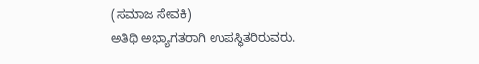(ಸಮಾಜ ಸೇವಕಿ)
ಅತಿಥಿ ಅಭ್ಯಾಗತರಾಗಿ ಉಪಸ್ಥಿತರಿರುವರು.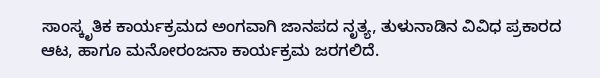ಸಾಂಸ್ಕೃತಿಕ ಕಾರ್ಯಕ್ರಮದ ಅಂಗವಾಗಿ ಜಾನಪದ ನೃತ್ಯ, ತುಳುನಾಡಿನ ವಿವಿಧ ಪ್ರಕಾರದ ಆಟ, ಹಾಗೂ ಮನೋರಂಜನಾ ಕಾರ್ಯಕ್ರಮ ಜರಗಲಿದೆ.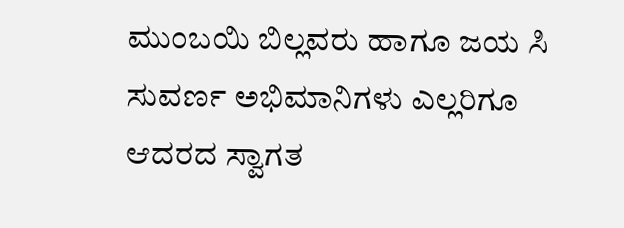ಮುಂಬಯಿ ಬಿಲ್ಲವರು ಹಾಗೂ ಜಯ ಸಿ ಸುವರ್ಣ ಅಭಿಮಾನಿಗಳು ಎಲ್ಲರಿಗೂ ಆದರದ ಸ್ವಾಗತ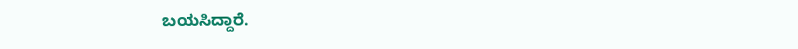ಬಯಸಿದ್ದಾರೆ.